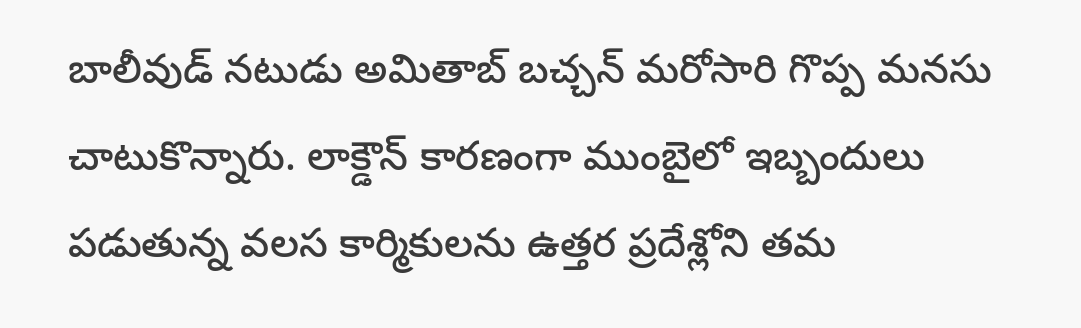బాలీవుడ్ నటుడు అమితాబ్ బచ్చన్ మరోసారి గొప్ప మనసు చాటుకొన్నారు. లాక్డౌన్ కారణంగా ముంబైలో ఇబ్బందులు పడుతున్న వలస కార్మికులను ఉత్తర ప్రదేశ్లోని తమ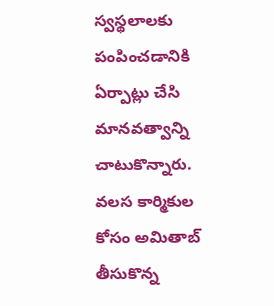స్వస్థలాలకు పంపించడానికి ఏర్పాట్లు చేసి మానవత్వాన్ని చాటుకొన్నారు. వలస కార్మికుల కోసం అమితాబ్ తీసుకొన్న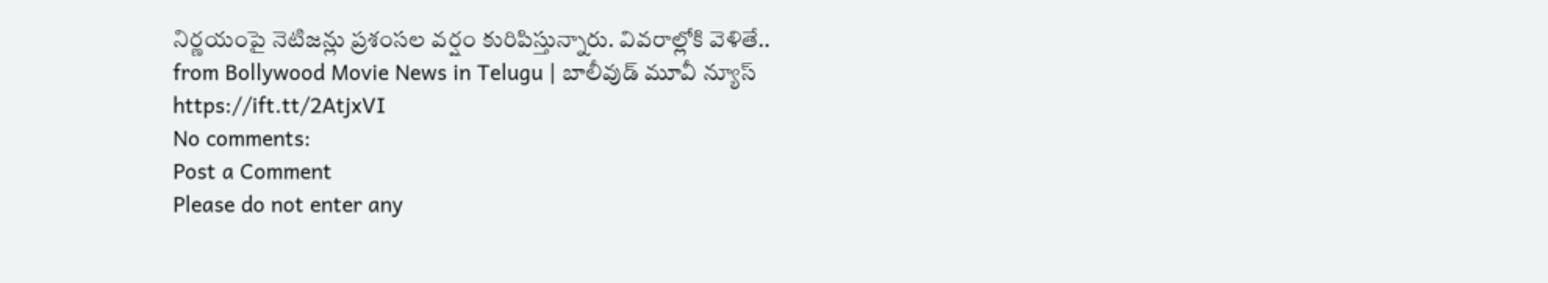నిర్ణయంపై నెటిజన్లు ప్రశంసల వర్షం కురిపిస్తున్నారు. వివరాల్లోకి వెళితే..
from Bollywood Movie News in Telugu | బాలీవుడ్ మూవీ న్యూస్ https://ift.tt/2AtjxVI
No comments:
Post a Comment
Please do not enter any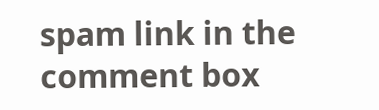spam link in the comment box